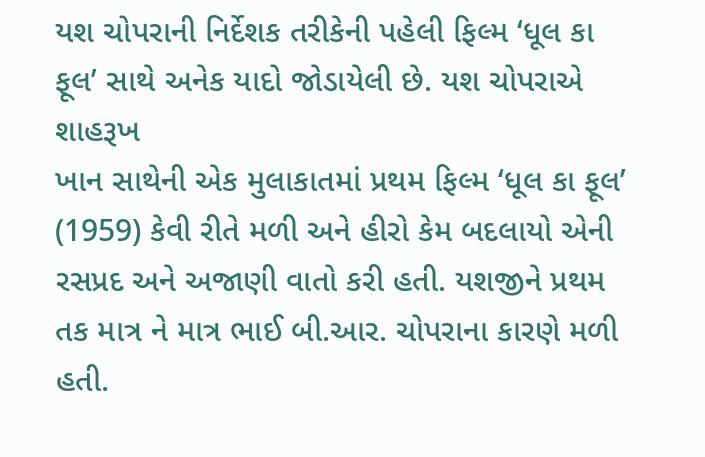યશ ચોપરાની નિર્દેશક તરીકેની પહેલી ફિલ્મ ‘ધૂલ કા ફૂલ’ સાથે અનેક યાદો જોડાયેલી છે. યશ ચોપરાએ શાહરૂખ
ખાન સાથેની એક મુલાકાતમાં પ્રથમ ફિલ્મ ‘ધૂલ કા ફૂલ’ (1959) કેવી રીતે મળી અને હીરો કેમ બદલાયો એની રસપ્રદ અને અજાણી વાતો કરી હતી. યશજીને પ્રથમ તક માત્ર ને માત્ર ભાઈ બી.આર. ચોપરાના કારણે મળી હતી.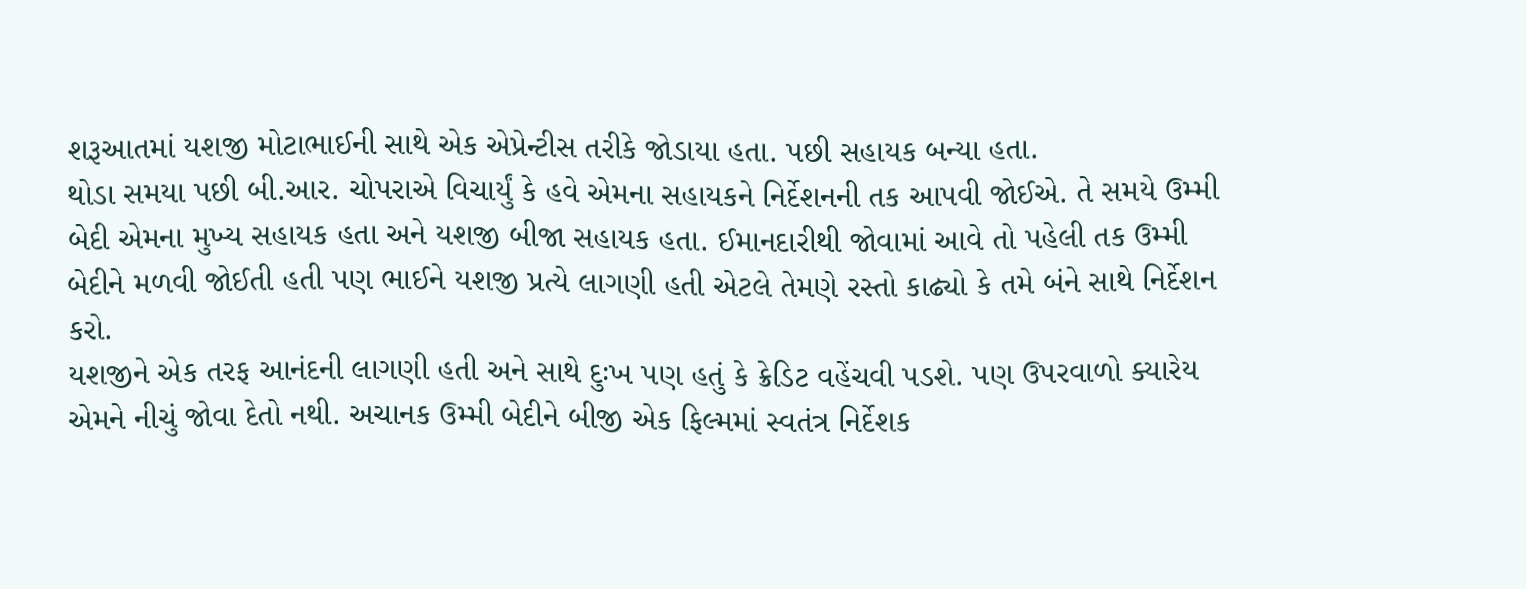શરૂઆતમાં યશજી મોટાભાઈની સાથે એક એપ્રેન્ટીસ તરીકે જોડાયા હતા. પછી સહાયક બન્યા હતા.
થોડા સમયા પછી બી.આર. ચોપરાએ વિચાર્યું કે હવે એમના સહાયકને નિર્દેશનની તક આપવી જોઈએ. તે સમયે ઉમ્મી બેદી એમના મુખ્ય સહાયક હતા અને યશજી બીજા સહાયક હતા. ઈમાનદારીથી જોવામાં આવે તો પહેલી તક ઉમ્મી બેદીને મળવી જોઈતી હતી પણ ભાઈને યશજી પ્રત્યે લાગણી હતી એટલે તેમણે રસ્તો કાઢ્યો કે તમે બંને સાથે નિર્દેશન કરો.
યશજીને એક તરફ આનંદની લાગણી હતી અને સાથે દુઃખ પણ હતું કે ક્રેડિટ વહેંચવી પડશે. પણ ઉપરવાળો ક્યારેય એમને નીચું જોવા દેતો નથી. અચાનક ઉમ્મી બેદીને બીજી એક ફિલ્મમાં સ્વતંત્ર નિર્દેશક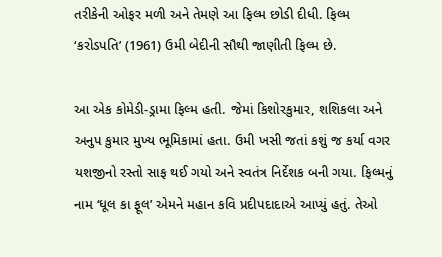તરીકેની ઓફર મળી અને તેમણે આ ફિલ્મ છોડી દીધી. ફિલ્મ ‘કરોડપતિ’ (1961) ઉમી બેદીની સૌથી જાણીતી ફિલ્મ છે.

આ એક કોમેડી-ડ્રામા ફિલ્મ હતી. જેમાં કિશોરકુમાર, શશિકલા અને અનુપ કુમાર મુખ્ય ભૂમિકામાં હતા. ઉમી ખસી જતાં કશું જ કર્યા વગર યશજીનો રસ્તો સાફ થઈ ગયો અને સ્વતંત્ર નિર્દેશક બની ગયા. ફિલ્મનું નામ ‘ધૂલ કા ફૂલ’ એમને મહાન કવિ પ્રદીપદાદાએ આપ્યું હતું. તેઓ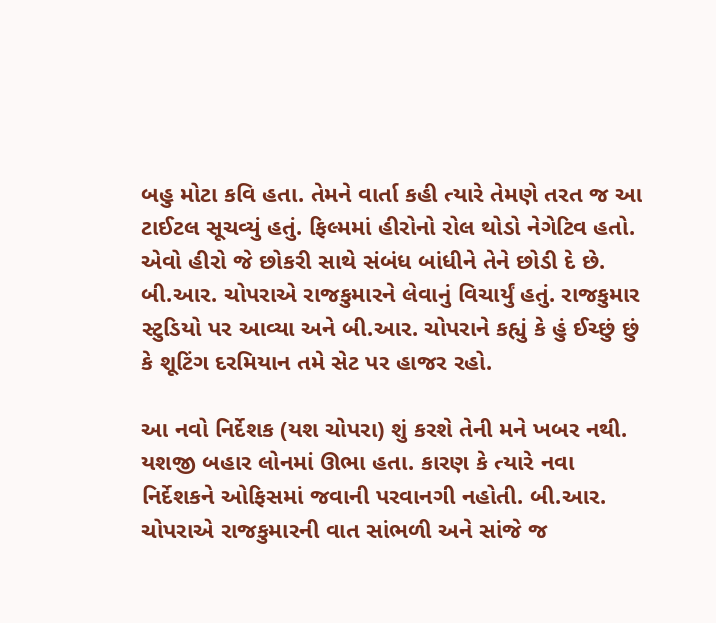બહુ મોટા કવિ હતા. તેમને વાર્તા કહી ત્યારે તેમણે તરત જ આ ટાઈટલ સૂચવ્યું હતું. ફિલ્મમાં હીરોનો રોલ થોડો નેગેટિવ હતો. એવો હીરો જે છોકરી સાથે સંબંધ બાંધીને તેને છોડી દે છે. બી.આર. ચોપરાએ રાજકુમારને લેવાનું વિચાર્યું હતું. રાજકુમાર સ્ટુડિયો પર આવ્યા અને બી.આર. ચોપરાને કહ્યું કે હું ઈચ્છું છું કે શૂટિંગ દરમિયાન તમે સેટ પર હાજર રહો.

આ નવો નિર્દેશક (યશ ચોપરા) શું કરશે તેની મને ખબર નથી. યશજી બહાર લોનમાં ઊભા હતા. કારણ કે ત્યારે નવા નિર્દેશકને ઓફિસમાં જવાની પરવાનગી નહોતી. બી.આર. ચોપરાએ રાજકુમારની વાત સાંભળી અને સાંજે જ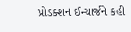પ્રોડક્શન ઈન્ચાર્જને કહી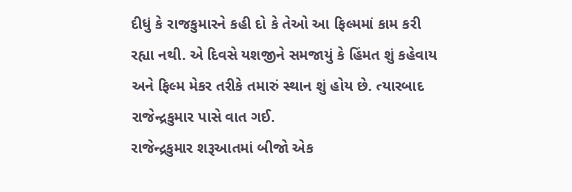દીધું કે રાજકુમારને કહી દો કે તેઓ આ ફિલ્મમાં કામ કરી રહ્યા નથી. એ દિવસે યશજીને સમજાયું કે હિંમત શું કહેવાય અને ફિલ્મ મેકર તરીકે તમારું સ્થાન શું હોય છે. ત્યારબાદ રાજેન્દ્રકુમાર પાસે વાત ગઈ.
રાજેન્દ્રકુમાર શરૂઆતમાં બીજો એક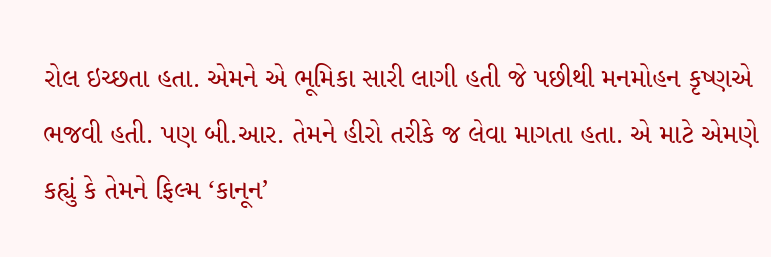રોલ ઇચ્છતા હતા. એમને એ ભૂમિકા સારી લાગી હતી જે પછીથી મનમોહન કૃષ્ણએ ભજવી હતી. પણ બી.આર. તેમને હીરો તરીકે જ લેવા માગતા હતા. એ માટે એમણે કહ્યું કે તેમને ફિલ્મ ‘કાનૂન’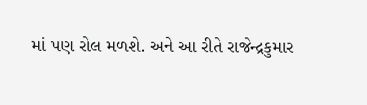માં પણ રોલ મળશે. અને આ રીતે રાજેન્દ્રકુમાર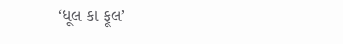‘ધૂલ કા ફૂલ’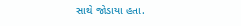સાથે જોડાયા હતા.